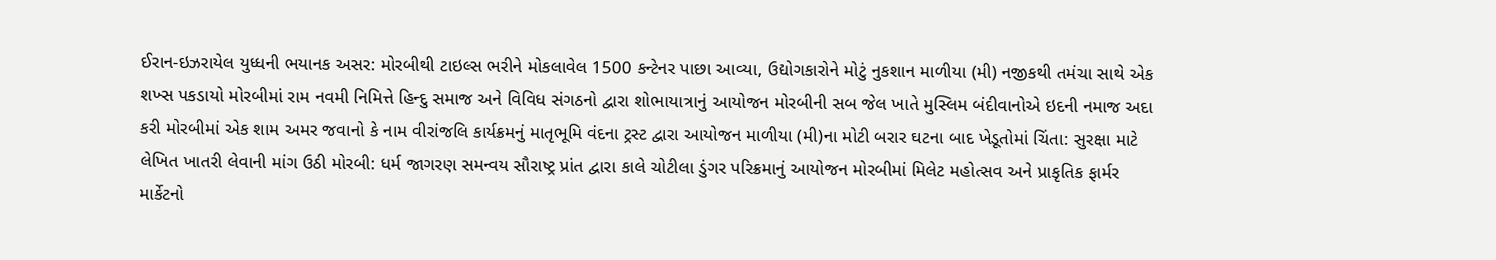ઈરાન-ઇઝરાયેલ યુધ્ધની ભયાનક અસર: મોરબીથી ટાઇલ્સ ભરીને મોકલાવેલ 1500 કન્ટેનર પાછા આવ્યા, ઉદ્યોગકારોને મોટું નુકશાન માળીયા (મી) નજીકથી તમંચા સાથે એક શખ્સ પકડાયો મોરબીમાં રામ નવમી નિમિત્તે હિન્દુ સમાજ અને વિવિધ સંગઠનો દ્વારા શોભાયાત્રાનું આયોજન મોરબીની સબ જેલ ખાતે મુસ્લિમ બંદીવાનોએ ઇદની નમાજ અદા કરી મોરબીમાં એક શામ અમર જવાનો કે નામ વીરાંજલિ કાર્યક્રમનું માતૃભૂમિ વંદના ટ્રસ્ટ દ્વારા આયોજન માળીયા (મી)ના મોટી બરાર ઘટના બાદ ખેડૂતોમાં ચિંતા: સુરક્ષા માટે લેખિત ખાતરી લેવાની માંગ ઉઠી મોરબી: ધર્મ જાગરણ સમન્વય સૌરાષ્ટ્ર પ્રાંત દ્વારા કાલે ચોટીલા ડુંગર પરિક્રમાનું આયોજન મોરબીમાં મિલેટ મહોત્સવ અને પ્રાકૃતિક ફાર્મર માર્કેટનો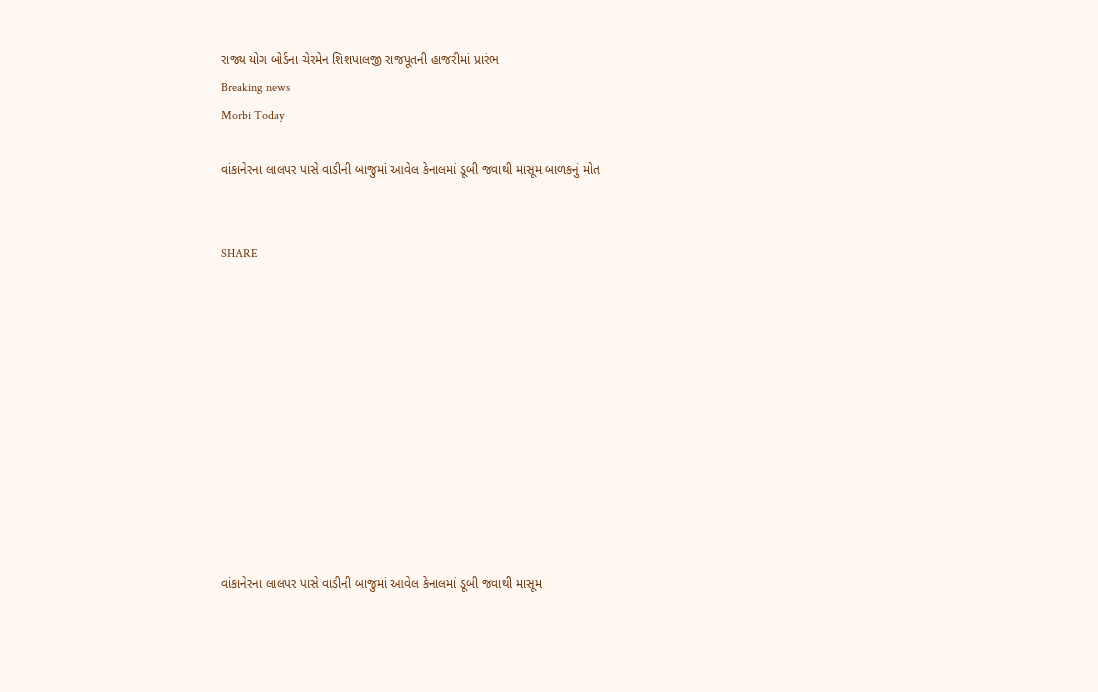રાજ્ય યોગ બોર્ડના ચેરમેન શિશપાલજી રાજપૂતની હાજરીમાં પ્રારંભ
Breaking news
Morbi Today

વાંકાનેરના લાલપર પાસે વાડીની બાજુમાં આવેલ કેનાલમાં ડૂબી જવાથી માસૂમ બાળકનું મોત


SHARE











વાંકાનેરના લાલપર પાસે વાડીની બાજુમાં આવેલ કેનાલમાં ડૂબી જવાથી માસૂમ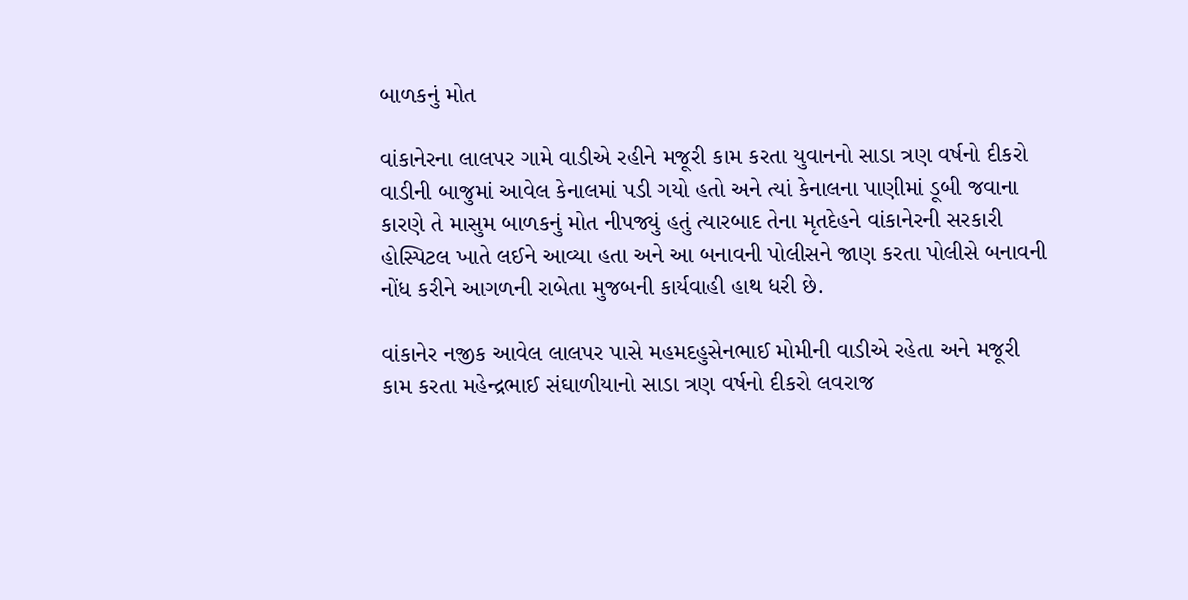બાળકનું મોત

વાંકાનેરના લાલપર ગામે વાડીએ રહીને મજૂરી કામ કરતા યુવાનનો સાડા ત્રણ વર્ષનો દીકરો વાડીની બાજુમાં આવેલ કેનાલમાં પડી ગયો હતો અને ત્યાં કેનાલના પાણીમાં ડૂબી જવાના કારણે તે માસુમ બાળકનું મોત નીપજ્યું હતું ત્યારબાદ તેના મૃતદેહને વાંકાનેરની સરકારી હોસ્પિટલ ખાતે લઈને આવ્યા હતા અને આ બનાવની પોલીસને જાણ કરતા પોલીસે બનાવની નોંધ કરીને આગળની રાબેતા મુજબની કાર્યવાહી હાથ ધરી છે.

વાંકાનેર નજીક આવેલ લાલપર પાસે મહમદહુસેનભાઈ મોમીની વાડીએ રહેતા અને મજૂરી કામ કરતા મહેન્દ્રભાઈ સંઘાળીયાનો સાડા ત્રણ વર્ષનો દીકરો લવરાજ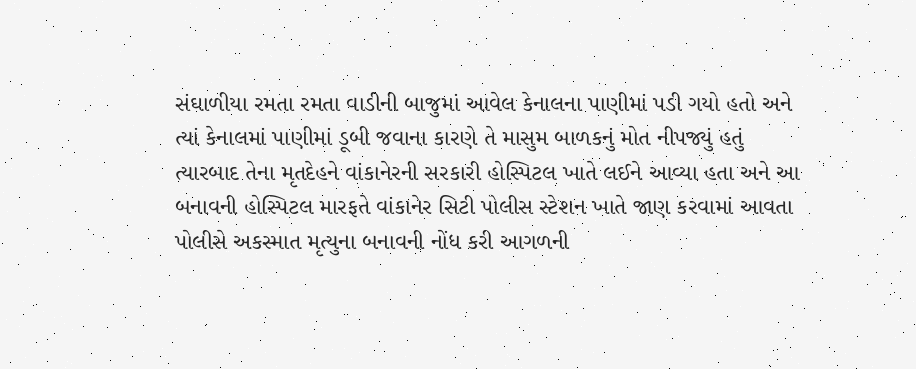સંઘાળીયા રમતા રમતા વાડીની બાજુમાં આવેલ કેનાલના પાણીમાં પડી ગયો હતો અને ત્યાં કેનાલમાં પાણીમાં ડૂબી જવાના કારણે તે માસુમ બાળકનું મોત નીપજ્યું હતું ત્યારબાદ તેના મૃતદેહને વાંકાનેરની સરકારી હોસ્પિટલ ખાતે લઈને આવ્યા હતા અને આ બનાવની હોસ્પિટલ મારફતે વાંકાનેર સિટી પોલીસ સ્ટેશન ખાતે જાણ કરવામાં આવતા પોલીસે અકસ્માત મૃત્યુના બનાવની નોંધ કરી આગળની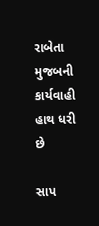રાબેતા મુજબની કાર્યવાહી હાથ ધરી છે

સાપ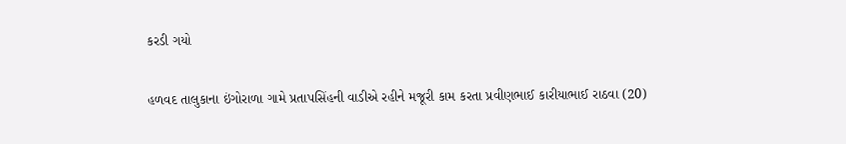કરડી ગયો

હળવદ તાલુકાના ઇંગોરાળા ગામે પ્રતાપસિંહની વાડીએ રહીને મજૂરી કામ કરતા પ્રવીણભાઈ કારીયાભાઈ રાઠવા (20)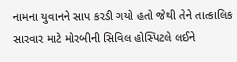નામના યુવાનને સાપ કરડી ગયો હતો જેથી તેને તાત્કાલિક સારવાર માટે મોરબીની સિવિલ હોસ્પિટલે લઈને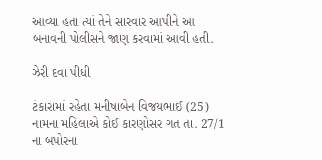આવ્યા હતા ત્યાં તેને સારવાર આપીને આ બનાવની પોલીસને જાણ કરવામાં આવી હતી.

ઝેરી દવા પીધી

ટંકારામાં રહેતા મનીષાબેન વિજયભાઈ (25) નામના મહિલાએ કોઈ કારણોસર ગત તા. 27/1 ના બપોરના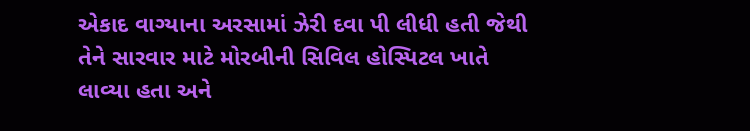એકાદ વાગ્યાના અરસામાં ઝેરી દવા પી લીધી હતી જેથી તેને સારવાર માટે મોરબીની સિવિલ હોસ્પિટલ ખાતે લાવ્યા હતા અને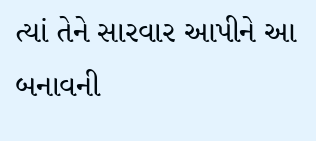ત્યાં તેને સારવાર આપીને આ બનાવની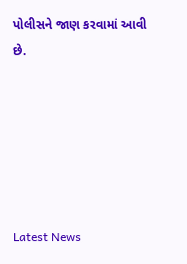પોલીસને જાણ કરવામાં આવી છે.






Latest News